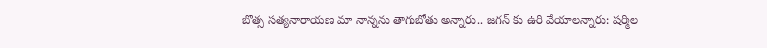బొత్స సత్యనారాయణ మా నాన్నను తాగుబోతు అన్నారు.. జగన్ కు ఉరి వేయాలన్నారు: షర్మిల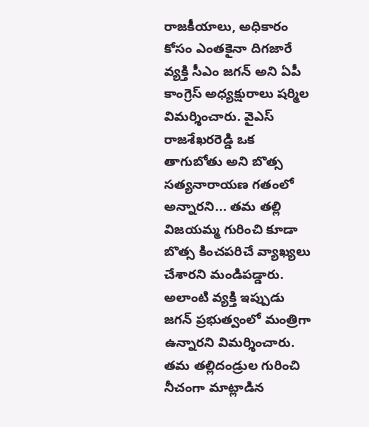రాజకీయాలు, అధికారం కోసం ఎంతకైనా దిగజారే వ్యక్తి సీఎం జగన్ అని ఏపీ కాంగ్రెస్ అధ్యక్షురాలు షర్మిల విమర్శించారు. వైఎస్ రాజశేఖరరెడ్డి ఒక తాగుబోతు అని బొత్స సత్యనారాయణ గతంలో అన్నారని... తమ తల్లి విజయమ్మ గురించి కూడా బొత్స కించపరిచే వ్యాఖ్యలు చేశారని మండిపడ్డారు. అలాంటి వ్యక్తి ఇప్పుడు జగన్ ప్రభుత్వంలో మంత్రిగా ఉన్నారని విమర్శించారు. తమ తల్లిదండ్రుల గురించి నీచంగా మాట్లాడిన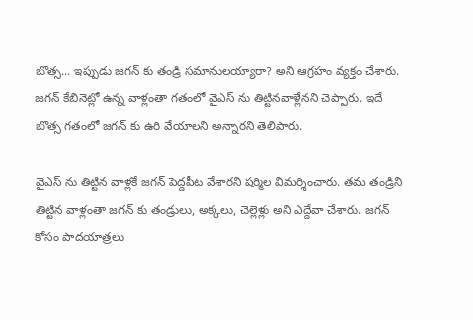బొత్స... ఇప్పుడు జగన్ కు తండ్రి సమానులయ్యారా? అని ఆగ్రహం వ్యక్తం చేశారు. జగన్ కేబినెట్లో ఉన్న వాళ్లంతా గతంలో వైఎస్ ను తిట్టినవాళ్లేనని చెప్పారు. ఇదే బొత్స గతంలో జగన్ కు ఉరి వేయాలని అన్నారని తెలిపారు.

వైఎస్ ను తిట్టిన వాళ్లకే జగన్ పెద్దపీట వేశారని షర్మిల విమర్శించారు. తమ తండ్రిని తిట్టిన వాళ్లంతా జగన్ కు తండ్రులు, అక్కలు, చెల్లెళ్లు అని ఎద్దేవా చేశారు. జగన్ కోసం పాదయాత్రలు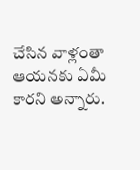చేసిన వాళ్లంతా ఆయనకు ఏమీ కారని అన్నారు.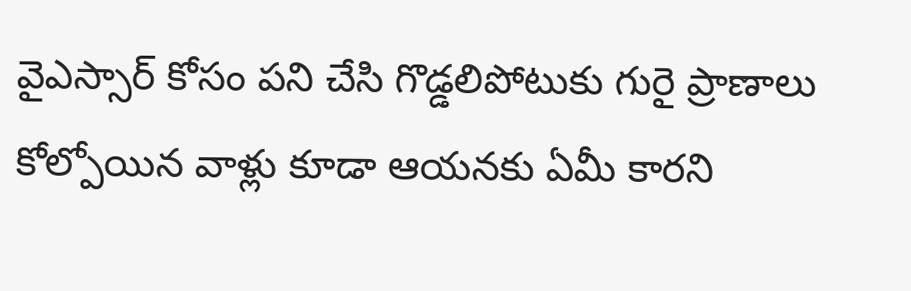వైఎస్సార్ కోసం పని చేసి గొడ్డలిపోటుకు గురై ప్రాణాలు కోల్పోయిన వాళ్లు కూడా ఆయనకు ఏమీ కారని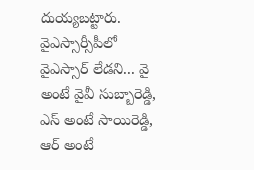దుయ్యబట్టారు. వైఎస్సార్సీపీలో వైఎస్సార్ లేడని... వై అంటే వైవీ సుబ్బారెడ్డి, ఎస్ అంటే సాయిరెడ్డి, ఆర్ అంటే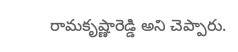రామకృష్ణారెడ్డి అని చెప్పారు.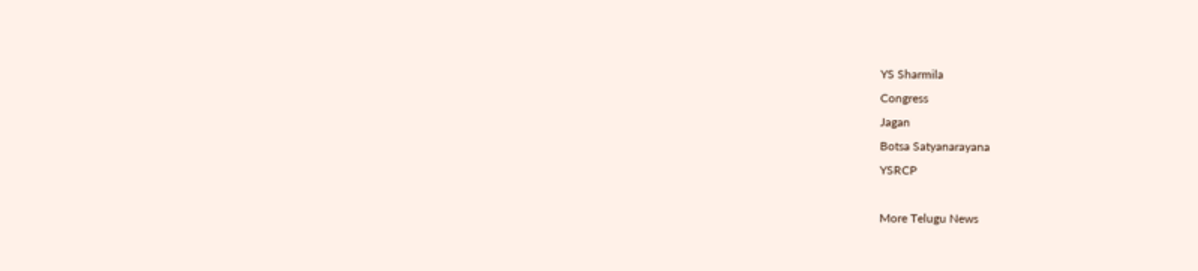YS Sharmila
Congress
Jagan
Botsa Satyanarayana
YSRCP

More Telugu News